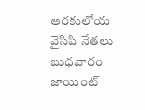అరకులోయ వైసిపి నేతలు బుధవారం జాయింట్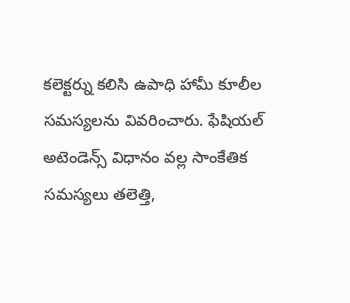కలెక్టర్ను కలిసి ఉపాధి హామీ కూలీల సమస్యలను వివరించారు. ఫేషియల్ అటెండెన్స్ విధానం వల్ల సాంకేతిక సమస్యలు తలెత్తి,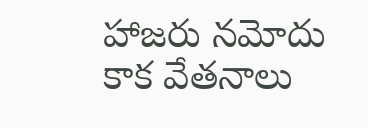హాజరు నమోదు కాక వేతనాలు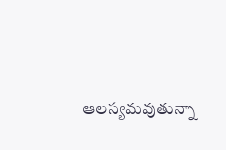ఆలస్యమవుతున్నా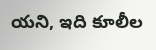యని, ఇది కూలీల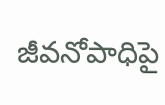జీవనోపాధిపై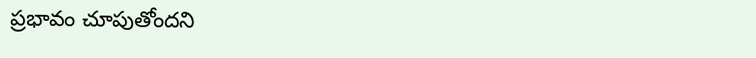ప్రభావం చూపుతోందని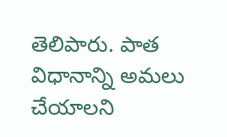తెలిపారు. పాత విధానాన్ని అమలు చేయాలని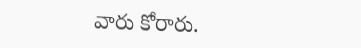వారు కోరారు.